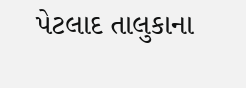પેટલાદ તાલુકાના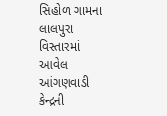સિહોળ ગામના લાલપુરા વિસ્તારમાં આવેલ આંગણવાડી કેન્દ્રની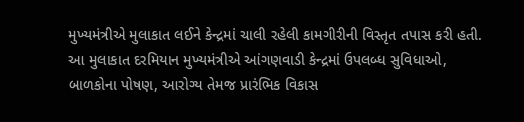મુખ્યમંત્રીએ મુલાકાત લઈને કેન્દ્રમાં ચાલી રહેલી કામગીરીની વિસ્તૃત તપાસ કરી હતી. આ મુલાકાત દરમિયાન મુખ્યમંત્રીએ આંગણવાડી કેન્દ્રમાં ઉપલબ્ધ સુવિધાઓ, બાળકોના પોષણ, આરોગ્ય તેમજ પ્રારંભિક વિકાસ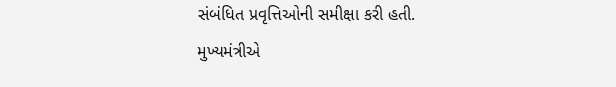સંબંધિત પ્રવૃત્તિઓની સમીક્ષા કરી હતી.
મુખ્યમંત્રીએ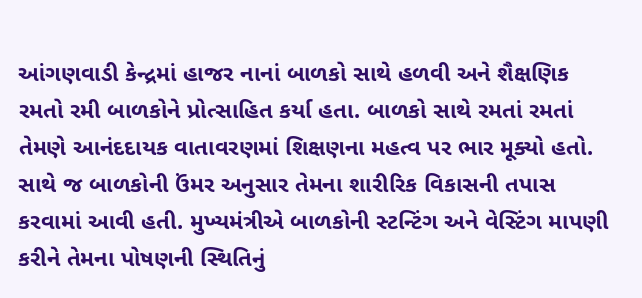આંગણવાડી કેન્દ્રમાં હાજર નાનાં બાળકો સાથે હળવી અને શૈક્ષણિક રમતો રમી બાળકોને પ્રોત્સાહિત કર્યા હતા. બાળકો સાથે રમતાં રમતાં તેમણે આનંદદાયક વાતાવરણમાં શિક્ષણના મહત્વ પર ભાર મૂક્યો હતો. સાથે જ બાળકોની ઉંમર અનુસાર તેમના શારીરિક વિકાસની તપાસ કરવામાં આવી હતી. મુખ્યમંત્રીએ બાળકોની સ્ટન્ટિંગ અને વેસ્ટિંગ માપણી કરીને તેમના પોષણની સ્થિતિનું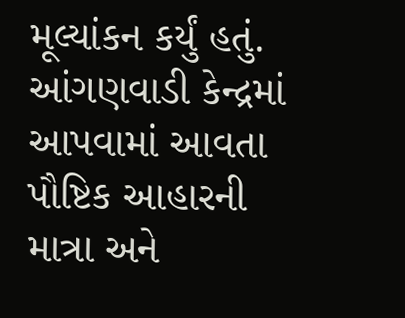મૂલ્યાંકન કર્યું હતું.
આંગણવાડી કેન્દ્રમાં આપવામાં આવતા પૌષ્ટિક આહારની માત્રા અને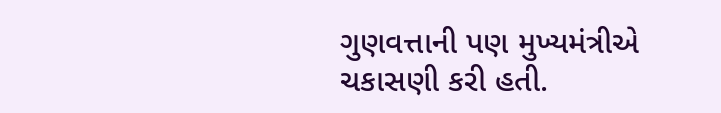ગુણવત્તાની પણ મુખ્યમંત્રીએ ચકાસણી કરી હતી.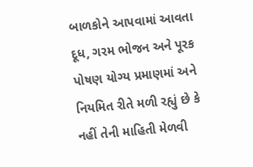બાળકોને આપવામાં આવતા દૂધ, ગરમ ભોજન અને પૂરક પોષણ યોગ્ય પ્રમાણમાં અને નિયમિત રીતે મળી રહ્યું છે કે નહીં તેની માહિતી મેળવી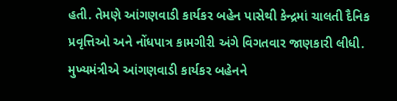હતી. તેમણે આંગણવાડી કાર્યકર બહેન પાસેથી કેન્દ્રમાં ચાલતી દૈનિક પ્રવૃત્તિઓ અને નોંધપાત્ર કામગીરી અંગે વિગતવાર જાણકારી લીધી.
મુખ્યમંત્રીએ આંગણવાડી કાર્યકર બહેનને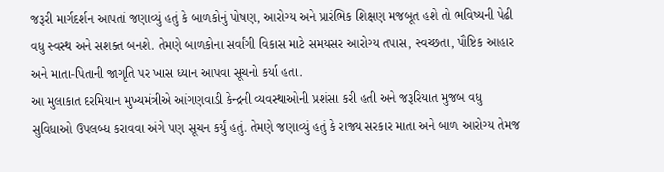જરૂરી માર્ગદર્શન આપતાં જણાવ્યું હતું કે બાળકોનું પોષણ, આરોગ્ય અને પ્રારંભિક શિક્ષણ મજબૂત હશે તો ભવિષ્યની પેઢી વધુ સ્વસ્થ અને સશક્ત બનશે. તેમણે બાળકોના સર્વાંગી વિકાસ માટે સમયસર આરોગ્ય તપાસ, સ્વચ્છતા, પૌષ્ટિક આહાર અને માતા-પિતાની જાગૃતિ પર ખાસ ધ્યાન આપવા સૂચનો કર્યા હતા.
આ મુલાકાત દરમિયાન મુખ્યમંત્રીએ આંગણવાડી કેન્દ્રની વ્યવસ્થાઓની પ્રશંસા કરી હતી અને જરૂરિયાત મુજબ વધુ સુવિધાઓ ઉપલબ્ધ કરાવવા અંગે પણ સૂચન કર્યું હતું. તેમણે જણાવ્યું હતું કે રાજ્ય સરકાર માતા અને બાળ આરોગ્ય તેમજ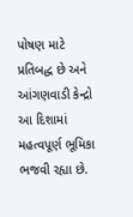પોષણ માટે પ્રતિબદ્ધ છે અને આંગણવાડી કેન્દ્રો આ દિશામાં મહત્વપૂર્ણ ભૂમિકા ભજવી રહ્યા છે.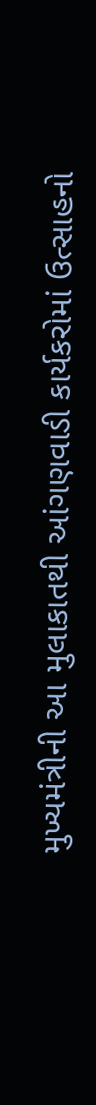મુખ્યમંત્રીની આ મુલાકાતથી આંગણવાડી કાર્યકરોમાં ઉત્સાહનો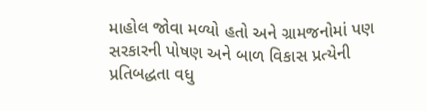માહોલ જોવા મળ્યો હતો અને ગ્રામજનોમાં પણ સરકારની પોષણ અને બાળ વિકાસ પ્રત્યેની પ્રતિબદ્ધતા વધુ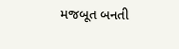મજબૂત બનતી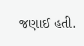જણાઈ હતી.